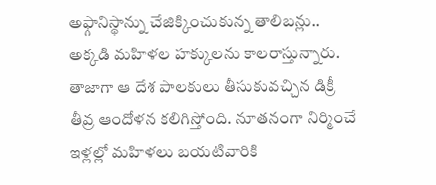అఫ్గానిస్థాన్ను చేజిక్కించుకున్న తాలిబన్లు.. అక్కడి మహిళల హక్కులను కాలరాస్తున్నారు. తాజాగా ఆ దేశ పాలకులు తీసుకువచ్చిన డిక్రీ తీవ్ర ఆందోళన కలిగిస్తోంది. నూతనంగా నిర్మించే ఇళ్లల్లో మహిళలు బయటివారికి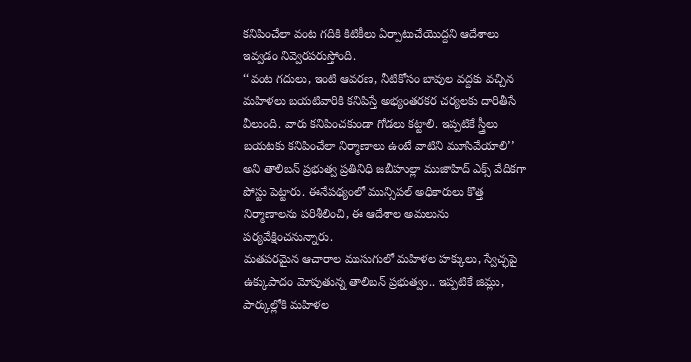కనిపించేలా వంట గదికి కిటికీలు ఏర్పాటుచేయొద్దని ఆదేశాలు ఇవ్వడం నివ్వెరపరుస్తోంది.
‘‘వంట గదులు, ఇంటి ఆవరణ, నీటికోసం బావుల వద్దకు వచ్చిన మహిళలు బయటివారికి కనిపిస్తే అభ్యంతరకర చర్యలకు దారితీసే వీలుంది. వారు కనిపించకుండా గోడలు కట్టాలి. ఇప్పటికే స్త్రీలు బయటకు కనిపించేలా నిర్మాణాలు ఉంటే వాటిని మూసివేయాలి’’ అని తాలిబన్ ప్రభుత్వ ప్రతినిధి జబీహుల్లా ముజాహిద్ ఎక్స్ వేదికగా పోస్టు పెట్టారు. ఈనేపథ్యంలో మున్సిపల్ అధికారులు కొత్త నిర్మాణాలను పరిశీలించి, ఈ ఆదేశాల అమలును పర్యవేక్షించనున్నారు.
మతపరమైన ఆచారాల ముసుగులో మహిళల హక్కులు, స్వేచ్ఛపై ఉక్కుపాదం మోపుతున్న తాలిబన్ ప్రభుత్వం.. ఇప్పటికే జిమ్లు, పార్కుల్లోకి మహిళల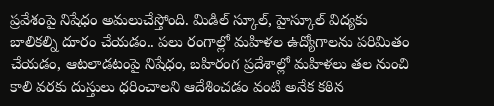ప్రవేశంపై నిషేధం అమలుచేస్తోంది. మిడిల్ స్కూల్, హైస్కూల్ విద్యకు బాలికల్ని దూరం చేయడం.. పలు రంగాల్లో మహిళల ఉద్యోగాలను పరిమితం చేయడం, ఆటలాడటంపై నిషేధం, బహిరంగ ప్రదేశాల్లో మహిళలు తల నుంచి కాలి వరకు దుస్తులు ధరించాలని ఆదేశించడం వంటి అనేక కఠిన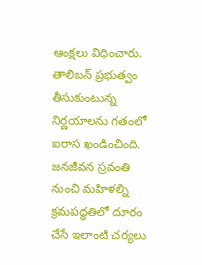ఆంక్షలు విధించారు. తాలిబన్ ప్రభుత్వం తీసుకుంటున్న నిర్ణయాలను గతంలో ఐరాస ఖండించింది. జనజీవన స్రవంతి నుంచి మహిళల్ని క్రమపద్ధతిలో దూరం చేసే ఇలాంటి చర్యలు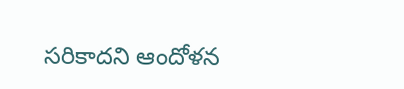సరికాదని ఆందోళన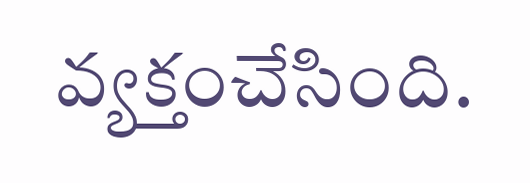వ్యక్తంచేసింది.